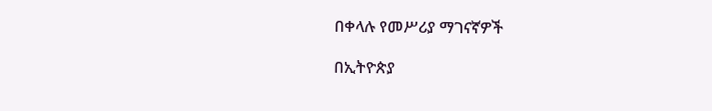በቀላሉ የመሥሪያ ማገናኛዎች

በኢትዮጵያ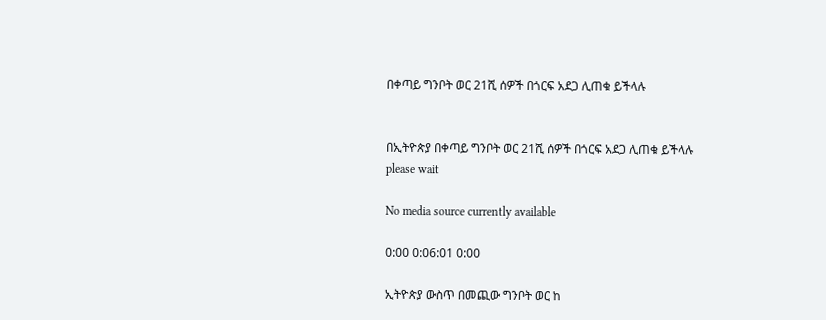በቀጣይ ግንቦት ወር 21ሺ ሰዎች በጎርፍ አደጋ ሊጠቁ ይችላሉ


በኢትዮጵያ በቀጣይ ግንቦት ወር 21ሺ ሰዎች በጎርፍ አደጋ ሊጠቁ ይችላሉ
please wait

No media source currently available

0:00 0:06:01 0:00

ኢትዮጵያ ውስጥ በመጪው ግንቦት ወር ከ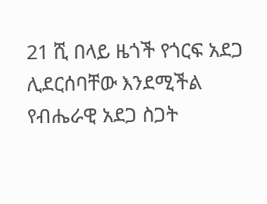21 ሺ በላይ ዜጎች የጎርፍ አደጋ ሊደርሰባቸው እንደሚችል የብሔራዊ አደጋ ስጋት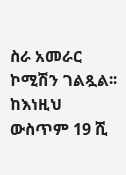ስራ አመራር ኮሚሽን ገልጿል፡፡ ከእነዚህ ውስጥም 19 ሺ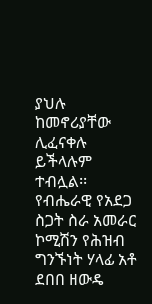ያህሉ ከመኖሪያቸው ሊፈናቀሉ ይችላሉም ተብሏል፡፡ የብሔራዊ የአደጋ ስጋት ስራ አመራር ኮሚሽን የሕዝብ ግንኙነት ሃላፊ አቶ ደበበ ዘውዴ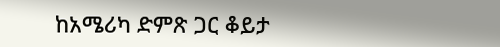ከአሜሪካ ድምጽ ጋር ቆይታ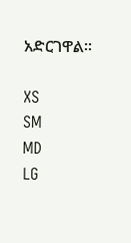አድርገዋል፡፡

XS
SM
MD
LG